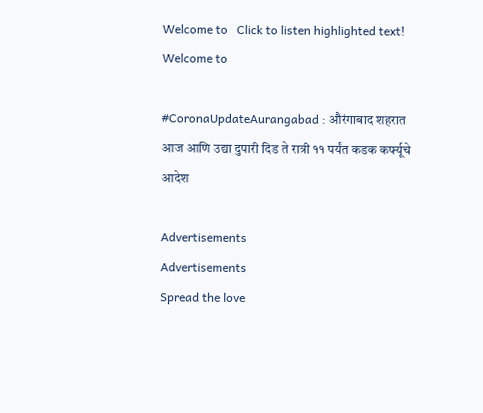Welcome to   Click to listen highlighted text! Welcome to

#CoronaUpdateAurangabad : औरंगाबाद शहरात आज आणि उद्या दुपारी दिड ते रात्री ११ पर्यंत कडक कर्फ्यूचे आदेश

Advertisements
Advertisements
Spread the love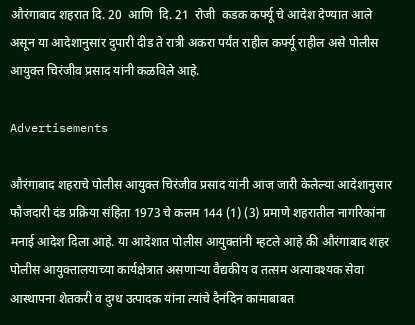औरंगाबाद शहरात दि. 20  आणि  दि. 21  रोजी  कडक कर्फ्यू चे आदेश देण्यात आले असून या आदेशानुसार दुपारी दीड ते रात्री अकरा पर्यंत राहील कर्फ्यू राहील असे पोलीस आयुक्त चिरंजीव प्रसाद यांनी कळविले आहे.

Advertisements

औरंगाबाद शहराचे पोलीस आयुक्त चिरंजीव प्रसाद यांनी आज जारी केलेल्या आदेशानुसार फौजदारी दंड प्रक्रिया संहिता 1973 चे कलम 144 (1) (3) प्रमाणे शहरातील नागरिकांना मनाई आदेश दिला आहे. या आदेशात पोलीस आयुक्तांनी म्हटले आहे की औरंगाबाद शहर पोलीस आयुक्तालयाच्या कार्यक्षेत्रात असणाऱ्या वैद्यकीय व तत्सम अत्यावश्यक सेवा आस्थापना शेतकरी व दुग्ध उत्पादक यांना त्यांचे दैनंदिन कामाबाबत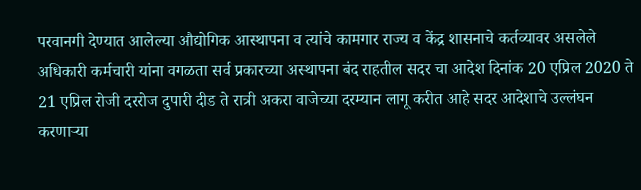परवानगी देण्यात आलेल्या औद्योगिक आस्थापना व त्यांचे कामगार राज्य व केंद्र शासनाचे कर्तव्यावर असलेले अधिकारी कर्मचारी यांना वगळता सर्व प्रकारच्या अस्थापना बंद राहतील सदर चा आदेश दिनांक 20 एप्रिल 2020 ते 21 एप्रिल रोजी दररोज दुपारी दीड ते रात्री अकरा वाजेच्या दरम्यान लागू करीत आहे सदर आदेशाचे उल्लंघन करणाऱ्या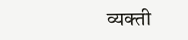व्यक्ती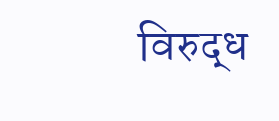विरुद्ध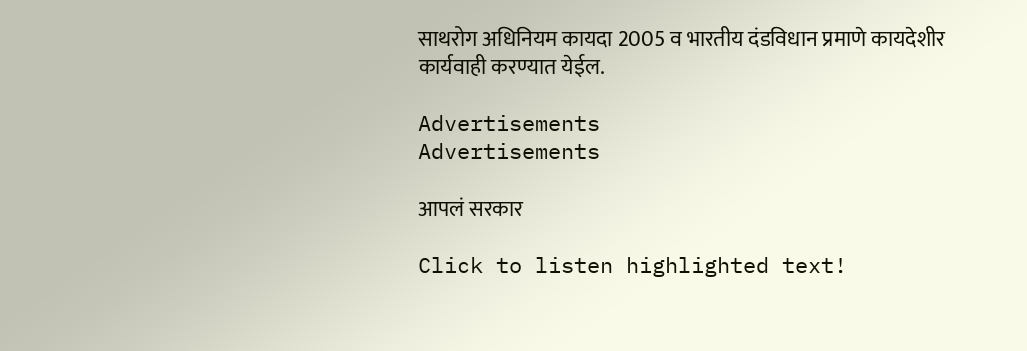साथरोग अधिनियम कायदा 2005 व भारतीय दंडविधान प्रमाणे कायदेशीर कार्यवाही करण्यात येईल.

Advertisements
Advertisements

आपलं सरकार

Click to listen highlighted text!